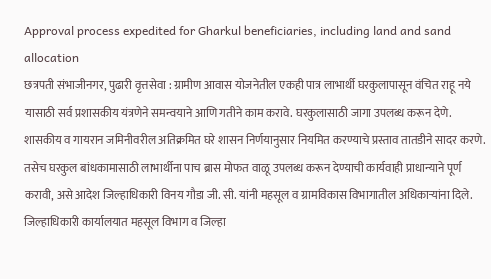Approval process expedited for Gharkul beneficiaries, including land and sand allocation
छत्रपती संभाजीनगर, पुढारी वृत्तसेवा : ग्रामीण आवास योजनेतील एकही पात्र लाभार्थी घरकुलापासून वंचित राहू नये यासाठी सर्व प्रशासकीय यंत्रणेने समन्वयाने आणि गतीने काम करावे. घरकुलासाठी जागा उपलब्ध करून देणे. शासकीय व गायरान जमिनीवरील अतिक्रमित घरे शासन निर्णयानुसार नियमित करण्याचे प्रस्ताव तातडीने सादर करणे. तसेच घरकुल बांधकामासाठी लाभार्थीना पाच ब्रास मोफत वाळू उपलब्ध करून देण्याची कार्यवाही प्राधान्याने पूर्ण करावी, असे आदेश जिल्हाधिकारी विनय गौडा जी. सी. यांनी महसूल व ग्रामविकास विभागातील अधिकाऱ्यांना दिले.
जिल्हाधिकारी कार्यालयात महसूल विभाग व जिल्हा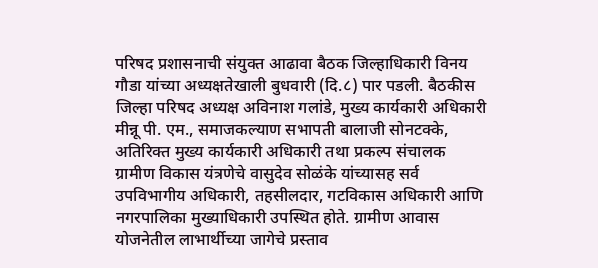परिषद प्रशासनाची संयुक्त आढावा बैठक जिल्हाधिकारी विनय गौडा यांच्या अध्यक्षतेखाली बुधवारी (दि.८) पार पडली. बैठकीस जिल्हा परिषद अध्यक्ष अविनाश गलांडे, मुख्य कार्यकारी अधिकारी मीन्नू पी. एम., समाजकल्याण सभापती बालाजी सोनटक्के, अतिरिक्त मुख्य कार्यकारी अधिकारी तथा प्रकल्प संचालक ग्रामीण विकास यंत्रणेचे वासुदेव सोळंके यांच्यासह सर्व उपविभागीय अधिकारी, तहसीलदार, गटविकास अधिकारी आणि नगरपालिका मुख्याधिकारी उपस्थित होते. ग्रामीण आवास योजनेतील लाभार्थीच्या जागेचे प्रस्ताव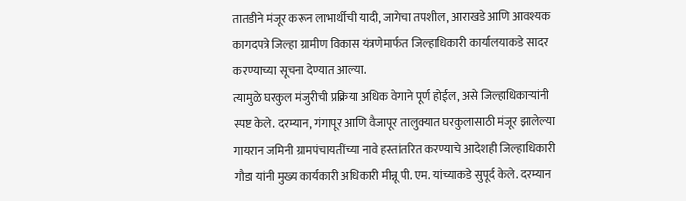तातडीने मंजूर करून लाभार्थीची यादी, जागेचा तपशील, आराखडे आणि आवश्यक कागदपत्रे जिल्हा ग्रामीण विकास यंत्रणेमार्फत जिल्हाधिकारी कार्यालयाकडे सादर करण्याच्या सूचना देण्यात आल्या.
त्यामुळे घरकुल मंजुरीची प्रक्रिया अधिक वेगाने पूर्ण होईल, असे जिल्हाधिकाऱ्यांनी स्पष्ट केले. दरम्यान, गंगापूर आणि वैजापूर तालुक्यात घरकुलासाठी मंजूर झालेल्या गायरान जमिनी ग्रामपंचायतींच्या नावे हस्तांतरित करण्याचे आदेशही जिल्हाधिकारी गौडा यांनी मुख्य कार्यकारी अधिकारी मीन्नू पी. एम. यांच्याकडे सुपूर्द केले. दरम्यान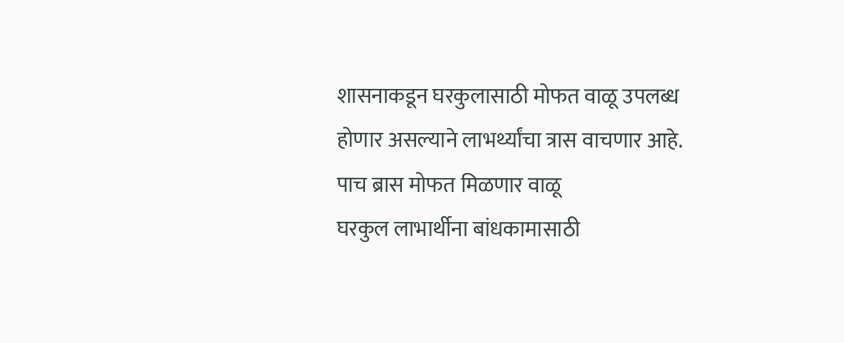शासनाकडून घरकुलासाठी मोफत वाळू उपलब्ध होणार असल्याने लाभर्थ्यांचा त्रास वाचणार आहे.
पाच ब्रास मोफत मिळणार वाळू
घरकुल लाभार्थीना बांधकामासाठी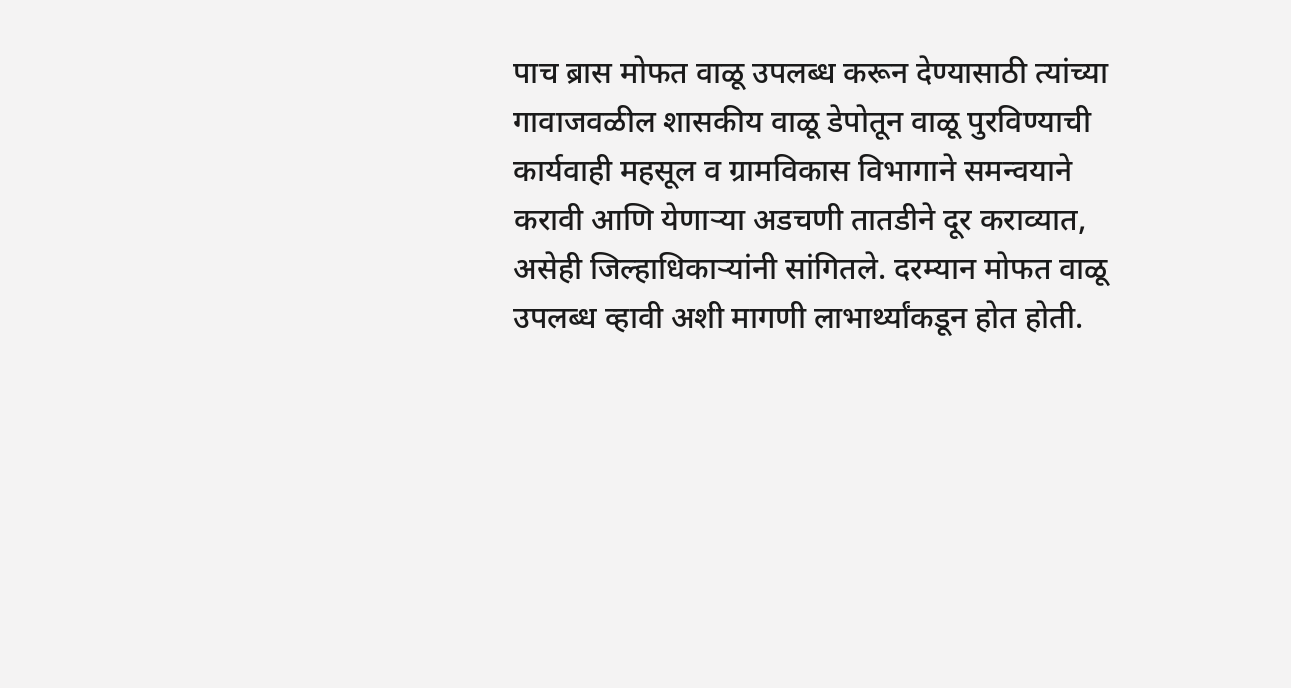पाच ब्रास मोफत वाळू उपलब्ध करून देण्यासाठी त्यांच्या गावाजवळील शासकीय वाळू डेपोतून वाळू पुरविण्याची कार्यवाही महसूल व ग्रामविकास विभागाने समन्वयाने करावी आणि येणाऱ्या अडचणी तातडीने दूर कराव्यात, असेही जिल्हाधिकाऱ्यांनी सांगितले. दरम्यान मोफत वाळू उपलब्ध व्हावी अशी मागणी लाभार्थ्यांकडून होत होती.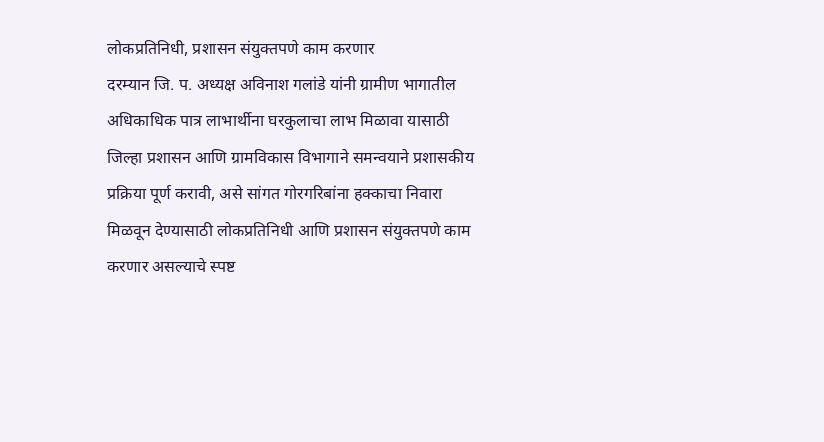लोकप्रतिनिधी, प्रशासन संयुक्तपणे काम करणार
दरम्यान जि. प. अध्यक्ष अविनाश गलांडे यांनी ग्रामीण भागातील अधिकाधिक पात्र लाभार्थीना घरकुलाचा लाभ मिळावा यासाठी जिल्हा प्रशासन आणि ग्रामविकास विभागाने समन्वयाने प्रशासकीय प्रक्रिया पूर्ण करावी, असे सांगत गोरगरिबांना हक्काचा निवारा मिळवून देण्यासाठी लोकप्रतिनिधी आणि प्रशासन संयुक्तपणे काम करणार असल्याचे स्पष्ट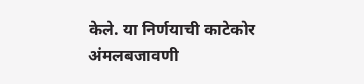केले. या निर्णयाची काटेकोर अंमलबजावणी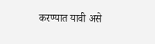करण्यात यावी असे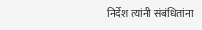निर्देश त्यांनी संबंधितांना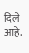दिले आहे.